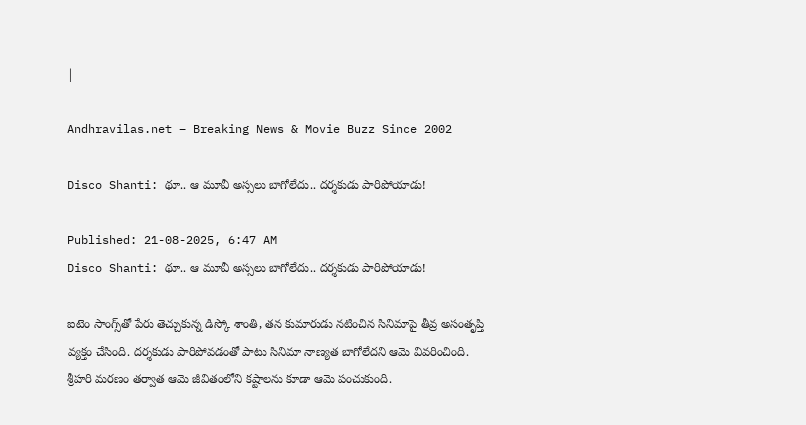|

Andhravilas.net – Breaking News & Movie Buzz Since 2002

Disco Shanti: థూ.. ఆ మూవీ అస్సలు బాగోలేదు.. దర్శకుడు పారిపోయాడు!

Published: 21-08-2025, 6:47 AM
Disco Shanti: థూ.. ఆ మూవీ అస్సలు బాగోలేదు.. దర్శకుడు పారిపోయాడు!

ఐటెం సాంగ్స్‌తో పేరు తెచ్చుకున్న డిస్కో శాంతి, తన కుమారుడు నటించిన సినిమాపై తీవ్ర అసంతృప్తి వ్యక్తం చేసింది. దర్శకుడు పారిపోవడంతో పాటు సినిమా నాణ్యత బాగోలేదని ఆమె వివరించింది. శ్రీహరి మరణం తర్వాత ఆమె జీవితంలోని కష్టాలను కూడా ఆమె పంచుకుంది.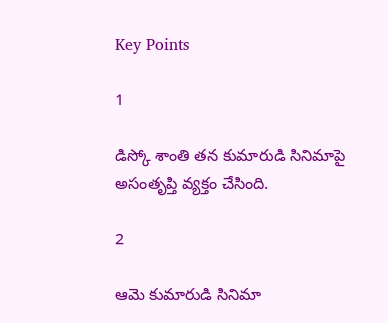Key Points

1

డిస్కో శాంతి తన కుమారుడి సినిమాపై అసంతృప్తి వ్యక్తం చేసింది.

2

ఆమె కుమారుడి సినిమా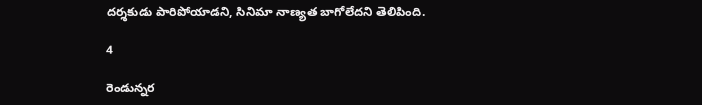దర్శకుడు పారిపోయాడని, సినిమా నాణ్యత బాగోలేదని తెలిపింది.

4

రెండున్నర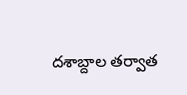దశాబ్దాల తర్వాత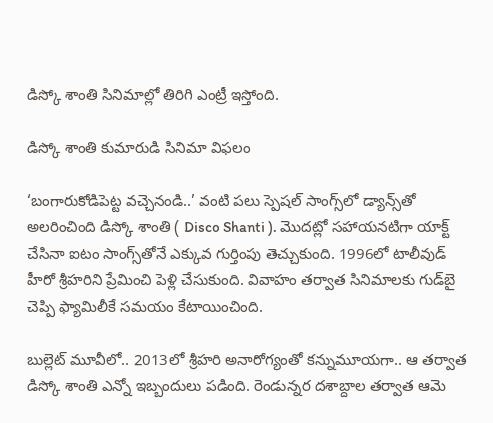డిస్కో శాంతి సినిమాల్లో తిరిగి ఎంట్రీ ఇస్తోంది.

డిస్కో శాంతి కుమారుడి సినిమా విఫలం

‘బంగారుకోడిపెట్ట వచ్చెనండి..’ వంటి పలు స్పెషల్‌ సాంగ్స్‌లో డ్యాన్స్‌తో అలరించింది డిస్కో శాంతి ( Disco Shanti ). మొదట్లో సహాయనటిగా యాక్ట్‌ చేసినా ఐటం సాంగ్స్‌తోనే ఎక్కువ గుర్తింపు తెచ్చుకుంది. 1996లో టాలీవుడ్‌ హీరో శ్రీహరిని ప్రేమించి పెళ్లి చేసుకుంది. వివాహం తర్వాత సినిమాలకు గుడ్‌బై చెప్పి ఫ్యామిలీకే సమయం కేటాయించింది.

బుల్లెట్‌ మూవీలో.. 2013లో శ్రీహరి అనారోగ్యంతో కన్నుమూయగా.. ఆ తర్వాత డిస్కో శాంతి ఎన్నో ఇబ్బందులు పడింది. రెండున్నర దశాబ్దాల తర్వాత ఆమె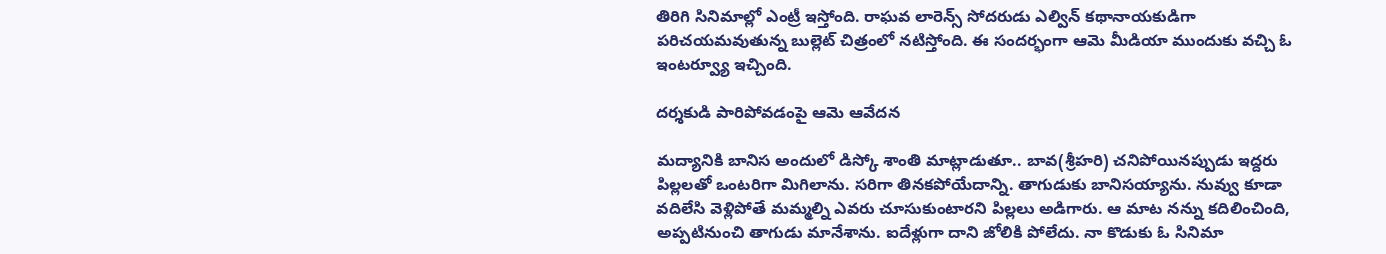తిరిగి సినిమాల్లో ఎంట్రీ ఇస్తోంది. రాఘవ లారెన్స్‌ సోదరుడు ఎల్విన్‌ కథానాయకుడిగా పరిచయమవుతున్న బుల్లెట్‌ చిత్రంలో నటిస్తోంది. ఈ సందర్భంగా ఆమె మీడియా ముందుకు వచ్చి ఓ ఇంటర్వ్యూ ఇచ్చింది.

దర్శకుడి పారిపోవడంపై ఆమె ఆవేదన

మద్యానికి బానిస అందులో డిస్కో శాంతి మాట్లాడుతూ.. బావ(శ్రీహరి) చనిపోయినప్పుడు ఇద్దరు పిల్లలతో ఒంటరిగా మిగిలాను. సరిగా తినకపోయేదాన్ని. తాగుడుకు బానిసయ్యాను. నువ్వు కూడా వదిలేసి వెళ్లిపోతే మమ్మల్ని ఎవరు చూసుకుంటారని పిల్లలు అడిగారు. ఆ మాట నన్ను కదిలించింది, అప్పటినుంచి తాగుడు మానేశాను. ఐదేళ్లుగా దాని జోలికి పోలేదు. నా కొడుకు ఓ సినిమా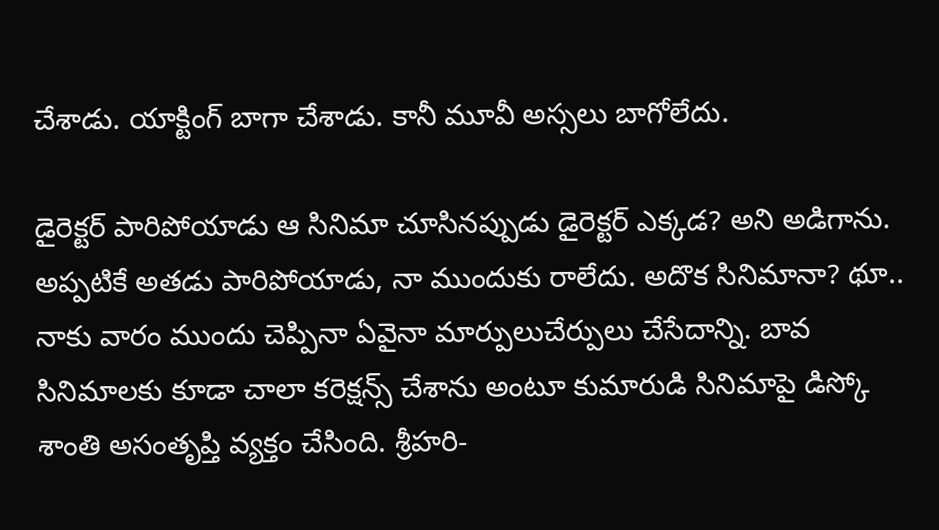చేశాడు. యాక్టింగ్‌ బాగా చేశాడు. కానీ మూవీ అస్సలు బాగోలేదు.

డైరెక్టర్‌ పారిపోయాడు ఆ సినిమా చూసినప్పుడు డైరెక్టర్‌ ఎక్కడ? అని అడిగాను. అప్పటికే అతడు పారిపోయాడు, నా ముందుకు రాలేదు. అదొక సినిమానా? థూ.. నాకు వారం ముందు చెప్పినా ఏవైనా మార్పులుచేర్పులు చేసేదాన్ని. బావ సినిమాలకు కూడా చాలా కరెక్షన్స్‌ చేశాను అంటూ కుమారుడి సినిమాపై డిస్కో శాంతి అసంతృప్తి వ్యక్తం చేసింది. శ్రీహరి-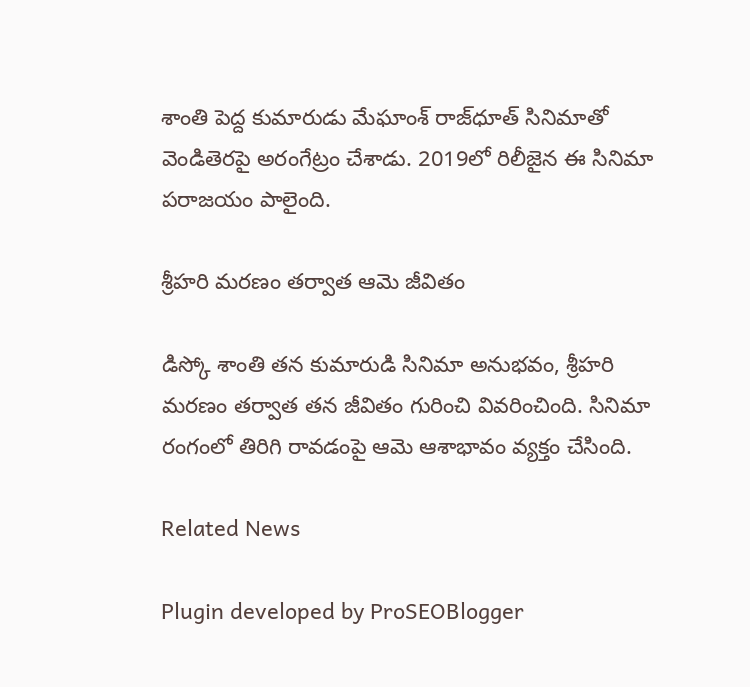శాంతి పెద్ద కుమారుడు మేఘాంశ్‌ రాజ్‌ధూత్‌ సినిమాతో వెండితెరపై అరంగేట్రం చేశాడు. 2019లో రిలీజైన ఈ సినిమా పరాజయం పాలైంది.

శ్రీహరి మరణం తర్వాత ఆమె జీవితం

డిస్కో శాంతి తన కుమారుడి సినిమా అనుభవం, శ్రీహరి మరణం తర్వాత తన జీవితం గురించి వివరించింది. సినిమా రంగంలో తిరిగి రావడంపై ఆమె ఆశాభావం వ్యక్తం చేసింది.

Related News

Plugin developed by ProSEOBlogger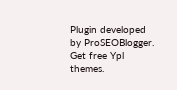Plugin developed by ProSEOBlogger. Get free Ypl themes.